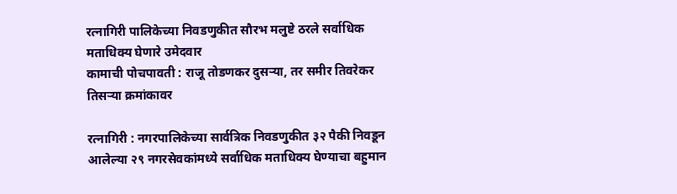रत्नागिरी पालिकेच्या निवडणुकीत सौरभ मलुष्टे ठरले सर्वाधिक मताधिक्य घेणारे उमेदवार
कामाची पोचपावती : राजू तोडणकर दुसऱ्या, तर समीर तिवरेकर तिसऱ्या क्रमांकावर

रत्नागिरी : नगरपालिकेच्या सार्वत्रिक निवडणुकीत ३२ पैकी निवडून आलेल्या २९ नगरसेवकांमध्ये सर्वाधिक मताधिक्य घेण्याचा बहुमान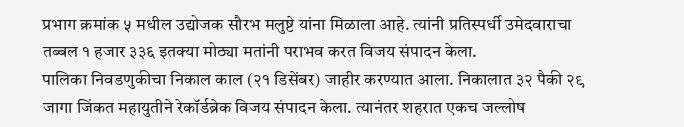प्रभाग क्रमांक ५ मधील उद्योजक सौरभ मलुष्टे यांना मिळाला आहे. त्यांनी प्रतिस्पर्धी उमेदवाराचा तब्बल १ हजार ३३६ इतक्या मोठ्या मतांनी पराभव करत विजय संपादन केला.
पालिका निवडणुकीचा निकाल काल (२१ डिसेंबर) जाहीर करण्यात आला. निकालात ३२ पैकी २९ जागा जिंकत महायुतीने रेकॉर्डब्रेक विजय संपादन केला. त्यानंतर शहरात एकच जल्लोष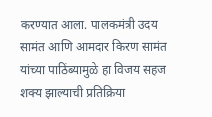करण्यात आला. पालकमंत्री उदय सामंत आणि आमदार किरण सामंत यांच्या पाठिंब्यामुळे हा विजय सहज शक्य झाल्याची प्रतिक्रिया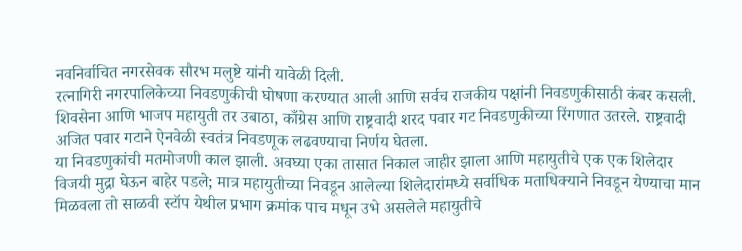नवनिर्वाचित नगरसेवक सौरभ मलुष्टे यांनी यावेळी दिली.
रत्नागिरी नगरपालिकेच्या निवडणुकीची घोषणा करण्यात आली आणि सर्वच राजकीय पक्षांनी निवडणुकीसाठी कंबर कसली. शिवसेना आणि भाजप महायुती तर उबाठा, काँग्रेस आणि राष्ट्रवादी शरद पवार गट निवडणुकीच्या रिंगणात उतरले. राष्ट्रवादी अजित पवार गटाने ऐनवेळी स्वतंत्र निवडणूक लढवण्याचा निर्णय घेतला.
या निवडणुकांची मतमोजणी काल झाली. अवघ्या एका तासात निकाल जाहीर झाला आणि महायुतीचे एक एक शिलेदार विजयी मुद्रा घेऊन बाहेर पडले; मात्र महायुतीच्या निवडून आलेल्या शिलेदारांमध्ये सर्वाधिक मताधिक्याने निवडून येण्याचा मान मिळवला तो साळवी स्टॉप येथील प्रभाग क्रमांक पाच मधून उभे असलेले महायुतीचे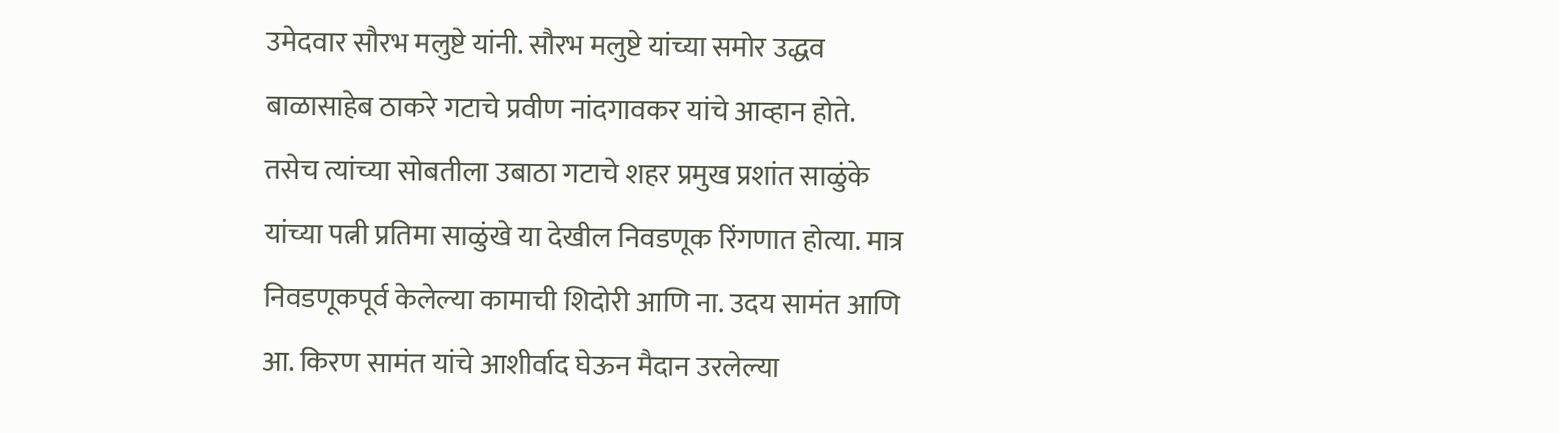उमेदवार सौरभ मलुष्टे यांनी. सौरभ मलुष्टे यांच्या समोर उद्धव बाळासाहेब ठाकरे गटाचे प्रवीण नांदगावकर यांचे आव्हान होते. तसेच त्यांच्या सोबतीला उबाठा गटाचे शहर प्रमुख प्रशांत साळुंके यांच्या पत्नी प्रतिमा साळुंखे या देखील निवडणूक रिंगणात होत्या. मात्र निवडणूकपूर्व केलेल्या कामाची शिदोरी आणि ना. उदय सामंत आणि आ. किरण सामंत यांचे आशीर्वाद घेऊन मैदान उरलेल्या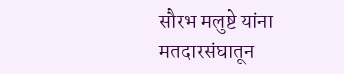सौरभ मलुष्टे यांना मतदारसंघातून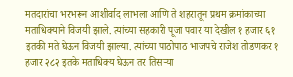मतदारांचा भरभरून आशीर्वाद लाभला आणि ते शहरातून प्रथम क्रमांकाच्या मताधिक्याने विजयी झाले. त्यांच्या सहकारी पूजा पवार या देखील १ हजार ६१ इतकी मते घेऊन विजयी झाल्या. त्यांच्या पाठोपाठ भाजपचे राजेश तोडणकर १ हजार २८२ इतके मताधिक्य घेऊन तर तिसऱ्या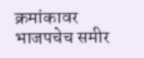क्रमांकावर भाजपचेच समीर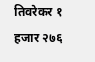तिवरेकर १ हजार २७६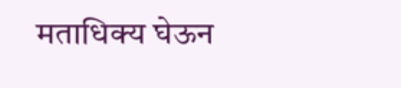मताधिक्य घेऊन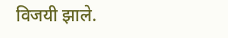विजयी झाले.